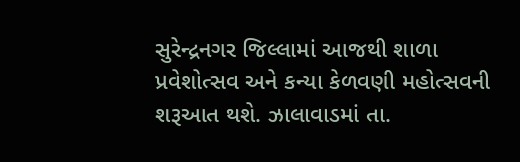સુરેન્દ્રનગર જિલ્લામાં આજથી શાળા પ્રવેશોત્સવ અને કન્યા કેળવણી મહોત્સવની શરૂઆત થશે. ઝાલાવાડમાં તા.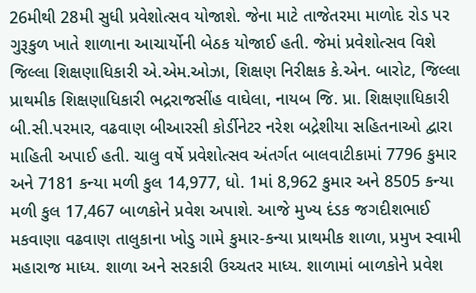26મીથી 28મી સુધી પ્રવેશોત્સવ યોજાશે. જેના માટે તાજેતરમા માળોદ રોડ પર ગુરૂકુળ ખાતે શાળાના આચાર્યોની બેઠક યોજાઈ હતી. જેમાં પ્રવેશોત્સવ વિશે જિલ્લા શિક્ષણાધિકારી એ.એમ.ઓઝા, શિક્ષણ નિરીક્ષક કે.એન. બારોટ, જિલ્લા પ્રાથમીક શિક્ષણાધિકારી ભદ્રરાજસીંહ વાઘેલા, નાયબ જિ. પ્રા. શિક્ષણાધિકારી બી.સી.પરમાર, વઢવાણ બીઆરસી કોર્ડીનેટર નરેશ બદ્રેશીયા સહિતનાઓ દ્વારા માહિતી અપાઈ હતી. ચાલુ વર્ષે પ્રવેશોત્સવ અંતર્ગત બાલવાટીકામાં 7796 કુમાર અને 7181 કન્યા મળી કુલ 14,977, ધો. 1માં 8,962 કુમાર અને 8505 કન્યા મળી કુલ 17,467 બાળકોને પ્રવેશ અપાશે. આજે મુખ્ય દંડક જગદીશભાઈ મકવાણા વઢવાણ તાલુકાના ખોડુ ગામે કુમાર-કન્યા પ્રાથમીક શાળા, પ્રમુખ સ્વામી મહારાજ માધ્ય. શાળા અને સરકારી ઉચ્ચતર માધ્ય. શાળામાં બાળકોને પ્રવેશ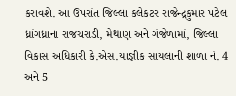કરાવશે. આ ઉપરાંત જિલ્લા કલેકટર રાજેન્દ્રકુમાર પટેલ ધ્રાંગધ્રાના રાજચરાડી, મેથાણ અને ગંજેળામાં, જિલ્લા વિકાસ અધિકારી કે.એસ.યાજ્ઞીક સાયલાની શાળા નં. 4 અને 5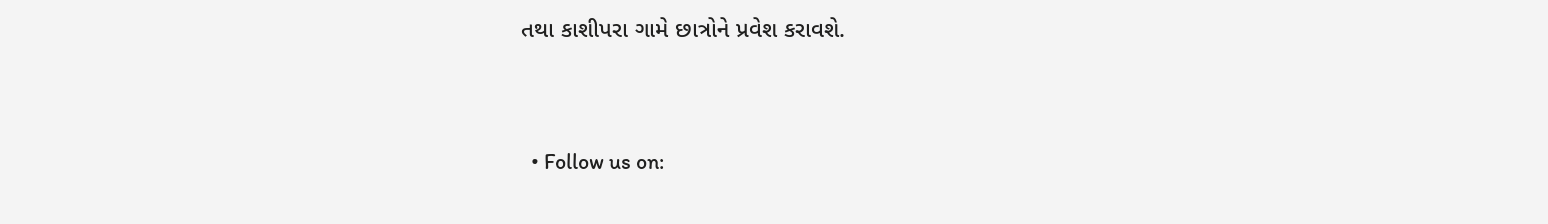તથા કાશીપરા ગામે છાત્રોને પ્રવેશ કરાવશે.



  • Follow us on: